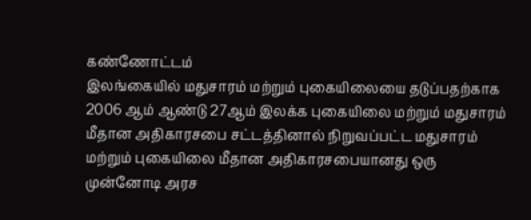கண்ணோட்டம்
இலங்கையில் மதுசாரம் மற்றும் புகையிலையை தடுப்பதற்காக 2006 ஆம் ஆண்டு 27ஆம் இலக்க புகையிலை மற்றும் மதுசாரம் மீதான அதிகாரசபை சட்டத்தினால் நிறுவப்பட்ட மதுசாரம் மற்றும் புகையிலை மீதான அதிகாரசபையானது ஒரு முன்னோடி அரச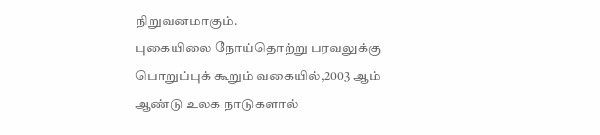நிறுவனமாகும்.
புகையிலை நோய்தொற்று பரவலுக்கு பொறுப்புக் கூறும் வகையில்,2003 ஆம் ஆண்டு உலக நாடுகளால்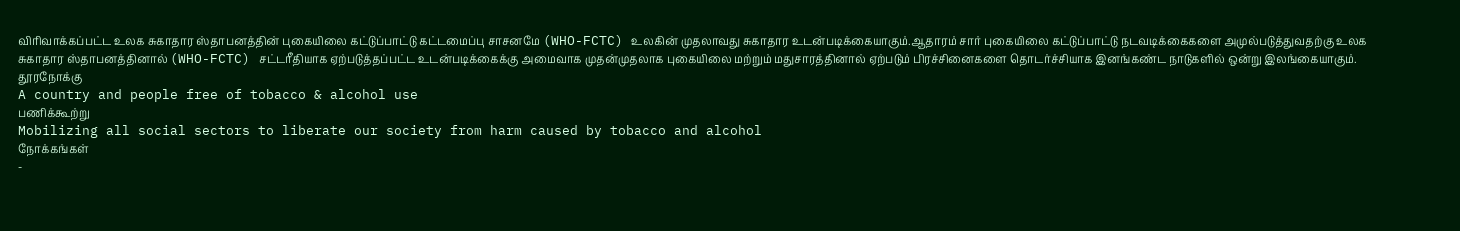விரிவாக்கப்பட்ட உலக சுகாதார ஸ்தாபனத்தின் புகையிலை கட்டுப்பாட்டு கட்டமைப்பு சாசனமே (WHO-FCTC) உலகின் முதலாவது சுகாதார உடன்படிக்கையாகும்.ஆதாரம் சார் புகையிலை கட்டுப்பாட்டு நடவடிக்கைகளை அமுல்படுத்துவதற்கு உலக சுகாதார ஸ்தாபனத்தினால் (WHO-FCTC) சட்டரீதியாக ஏற்படுத்தப்பட்ட உடன்படிக்கைக்கு அமைவாக முதன்முதலாக புகையிலை மற்றும் மதுசாரத்தினால் ஏற்படும் பிரச்சினைகளை தொடர்ச்சியாக இனங்கண்ட நாடுகளில் ஒன்று இலங்கையாகும்.
தூரநோக்கு
A country and people free of tobacco & alcohol use
பணிக்கூற்று
Mobilizing all social sectors to liberate our society from harm caused by tobacco and alcohol
நோக்கங்கள்
-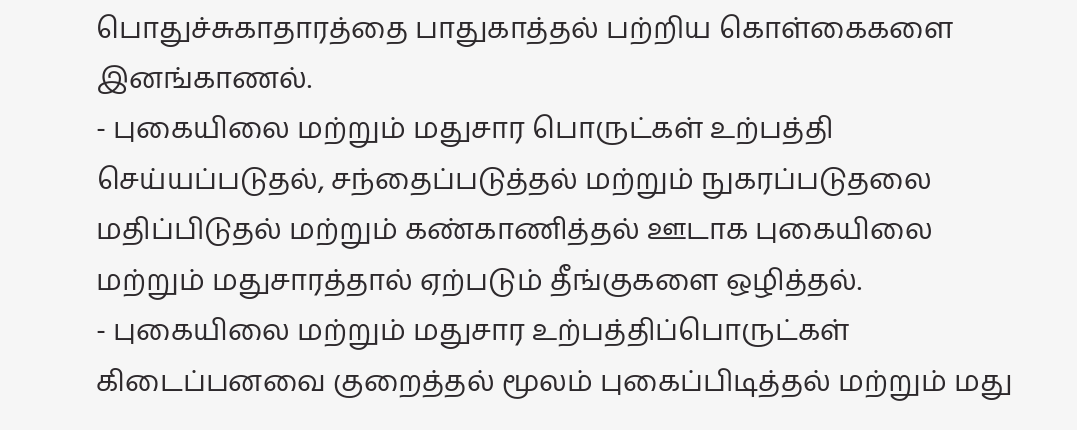பொதுச்சுகாதாரத்தை பாதுகாத்தல் பற்றிய கொள்கைகளை இனங்காணல்.
- புகையிலை மற்றும் மதுசார பொருட்கள் உற்பத்தி செய்யப்படுதல், சந்தைப்படுத்தல் மற்றும் நுகரப்படுதலை மதிப்பிடுதல் மற்றும் கண்காணித்தல் ஊடாக புகையிலை மற்றும் மதுசாரத்தால் ஏற்படும் தீங்குகளை ஒழித்தல்.
- புகையிலை மற்றும் மதுசார உற்பத்திப்பொருட்கள் கிடைப்பனவை குறைத்தல் மூலம் புகைப்பிடித்தல் மற்றும் மது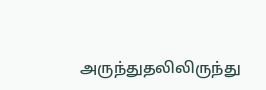அருந்துதலிலிருந்து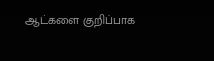ஆட்களை குறிப்பாக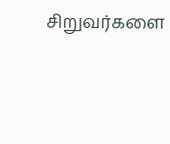சிறுவர்களை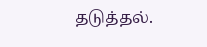தடுத்தல்.